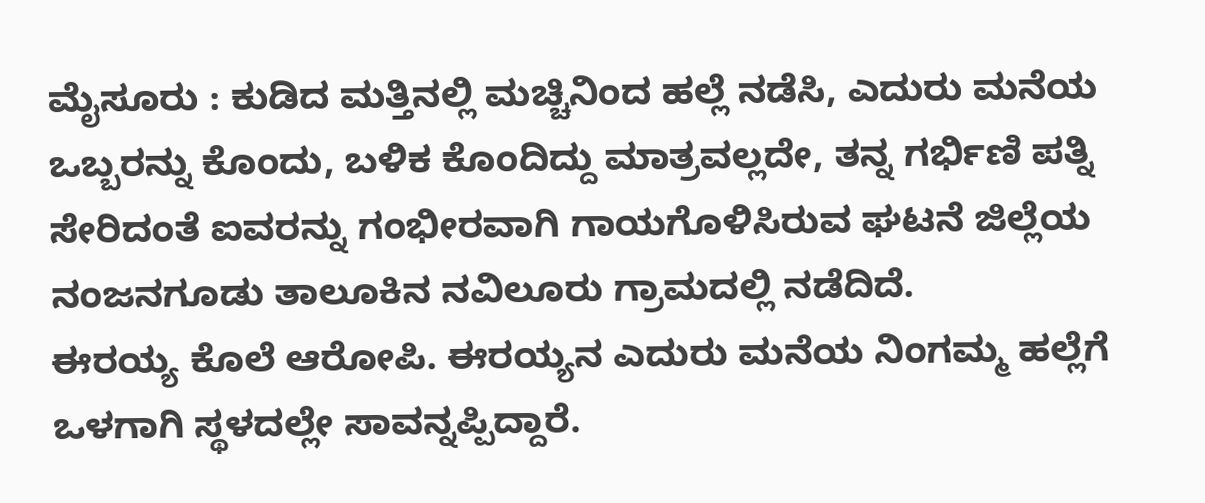ಮೈಸೂರು : ಕುಡಿದ ಮತ್ತಿನಲ್ಲಿ ಮಚ್ಚಿನಿಂದ ಹಲ್ಲೆ ನಡೆಸಿ, ಎದುರು ಮನೆಯ ಒಬ್ಬರನ್ನು ಕೊಂದು, ಬಳಿಕ ಕೊಂದಿದ್ದು ಮಾತ್ರವಲ್ಲದೇ, ತನ್ನ ಗರ್ಭಿಣಿ ಪತ್ನಿ ಸೇರಿದಂತೆ ಐವರನ್ನು ಗಂಭೀರವಾಗಿ ಗಾಯಗೊಳಿಸಿರುವ ಘಟನೆ ಜಿಲ್ಲೆಯ ನಂಜನಗೂಡು ತಾಲೂಕಿನ ನವಿಲೂರು ಗ್ರಾಮದಲ್ಲಿ ನಡೆದಿದೆ.
ಈರಯ್ಯ ಕೊಲೆ ಆರೋಪಿ. ಈರಯ್ಯನ ಎದುರು ಮನೆಯ ನಿಂಗಮ್ಮ ಹಲ್ಲೆಗೆ ಒಳಗಾಗಿ ಸ್ಥಳದಲ್ಲೇ ಸಾವನ್ನಪ್ಪಿದ್ದಾರೆ.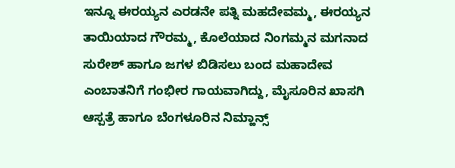ಇನ್ನೂ ಈರಯ್ಯನ ಎರಡನೇ ಪತ್ನಿ ಮಹದೇವಮ್ಮ, ಈರಯ್ಯನ ತಾಯಿಯಾದ ಗೌರಮ್ಮ, ಕೊಲೆಯಾದ ನಿಂಗಮ್ಮನ ಮಗನಾದ ಸುರೇಶ್ ಹಾಗೂ ಜಗಳ ಬಿಡಿಸಲು ಬಂದ ಮಹಾದೇವ ಎಂಬಾತನಿಗೆ ಗಂಭೀರ ಗಾಯವಾಗಿದ್ದು, ಮೈಸೂರಿನ ಖಾಸಗಿ ಆಸ್ಪತ್ರೆ ಹಾಗೂ ಬೆಂಗಳೂರಿನ ನಿಮ್ಹಾನ್ಸ್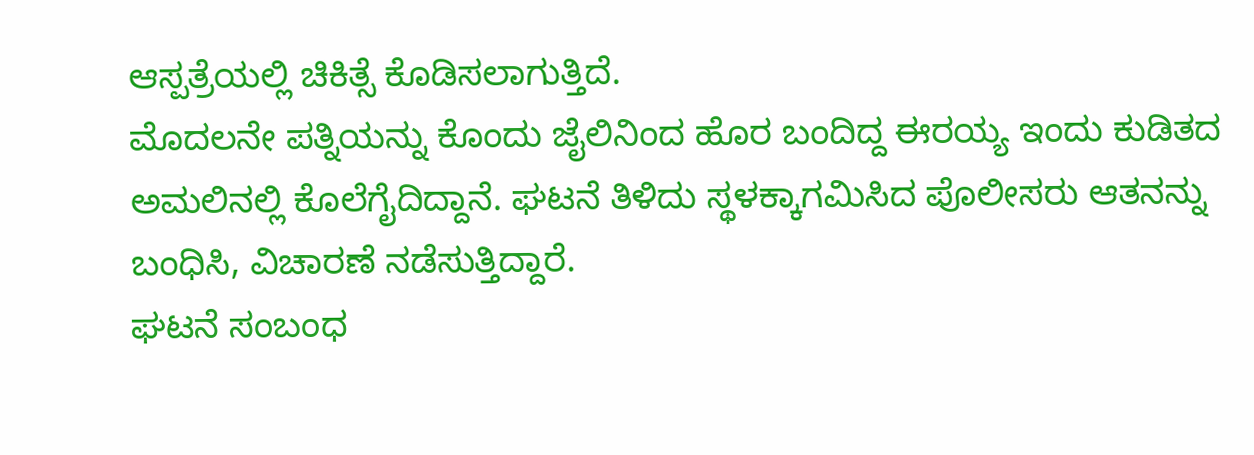ಆಸ್ಪತ್ರೆಯಲ್ಲಿ ಚಿಕಿತ್ಸೆ ಕೊಡಿಸಲಾಗುತ್ತಿದೆ.
ಮೊದಲನೇ ಪತ್ನಿಯನ್ನು ಕೊಂದು ಜೈಲಿನಿಂದ ಹೊರ ಬಂದಿದ್ದ ಈರಯ್ಯ ಇಂದು ಕುಡಿತದ ಅಮಲಿನಲ್ಲಿ ಕೊಲೆಗೈದಿದ್ದಾನೆ. ಘಟನೆ ತಿಳಿದು ಸ್ಥಳಕ್ಕಾಗಮಿಸಿದ ಪೊಲೀಸರು ಆತನನ್ನು ಬಂಧಿಸಿ, ವಿಚಾರಣೆ ನಡೆಸುತ್ತಿದ್ದಾರೆ.
ಘಟನೆ ಸಂಬಂಧ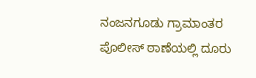ನಂಜನಗೂಡು ಗ್ರಾಮಾಂತರ ಪೊಲೀಸ್ ಠಾಣೆಯಲ್ಲಿ ದೂರು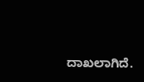ದಾಖಲಾಗಿದೆ.